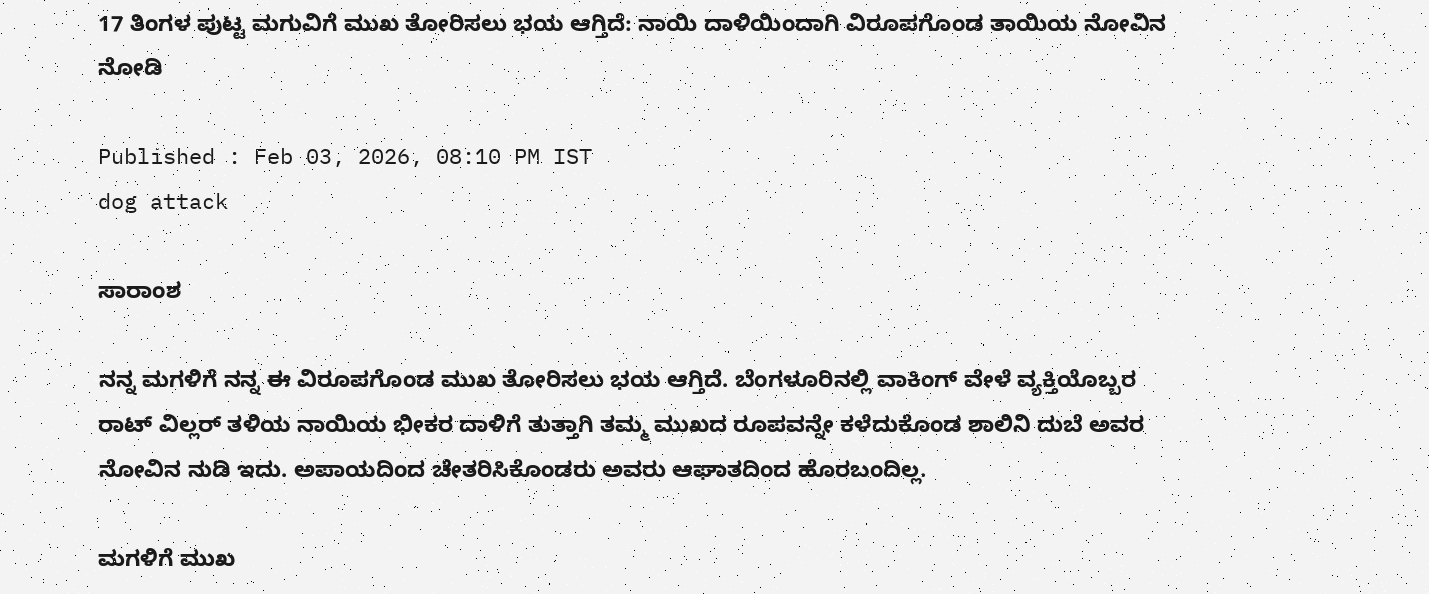17 ತಿಂಗಳ ಪುಟ್ಟ ಮಗುವಿಗೆ ಮುಖ ತೋರಿಸಲು ಭಯ ಆಗ್ತಿದೆ: ನಾಯಿ ದಾಳಿಯಿಂದಾಗಿ ವಿರೂಪಗೊಂಡ ತಾಯಿಯ ನೋವಿನ ನೋಡಿ

Published : Feb 03, 2026, 08:10 PM IST
dog attack

ಸಾರಾಂಶ

ನನ್ನ ಮಗಳಿಗೆ ನನ್ನ ಈ ವಿರೂಪಗೊಂಡ ಮುಖ ತೋರಿಸಲು ಭಯ ಆಗ್ತಿದೆ. ಬೆಂಗಳೂರಿನಲ್ಲಿ ವಾಕಿಂಗ್ ವೇಳೆ ವ್ಯಕ್ತಿಯೊಬ್ಬರ ರಾಟ್ ವಿಲ್ಲರ್ ತಳಿಯ ನಾಯಿಯ ಭೀಕರ ದಾಳಿಗೆ ತುತ್ತಾಗಿ ತಮ್ಮ ಮುಖದ ರೂಪವನ್ನೇ ಕಳೆದುಕೊಂಡ ಶಾಲಿನಿ ದುಬೆ ಅವರ ನೋವಿನ ನುಡಿ ಇದು. ಅಪಾಯದಿಂದ ಚೇತರಿಸಿಕೊಂಡರು ಅವರು ಆಘಾತದಿಂದ ಹೊರಬಂದಿಲ್ಲ.

ಮಗಳಿಗೆ ಮುಖ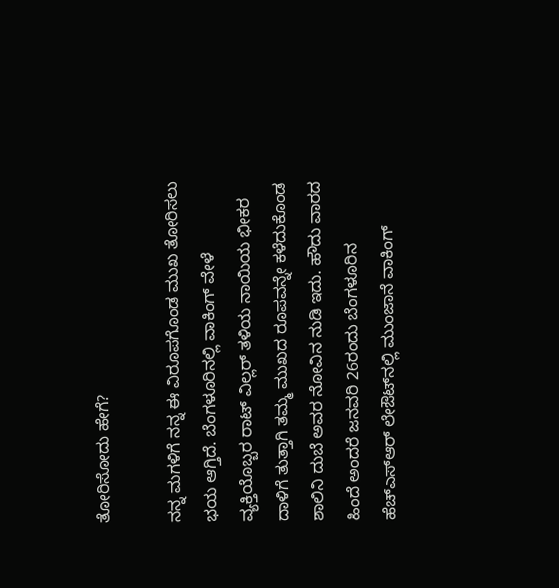ತೋರಿಸೋದು ಹೇಗೆ?

ನನ್ನ ಮಗಳಿಗೆ ನನ್ನ ಈ ವಿರೂಪಗೊಂಡ ಮುಖ ತೋರಿಸಲು ಭಯ ಆಗ್ತಿದೆ. ಬೆಂಗಳೂರಿನಲ್ಲಿ ವಾಕಿಂಗ್ ವೇಳೆ ವ್ಯಕ್ತಿಯೊಬ್ಬರ ರಾಟ್ ವಿಲ್ಲರ್ ತಳಿಯ ನಾಯಿಯ ಭೀಕರ ದಾಳಿಗೆ ತುತ್ತಾಗಿ ತಮ್ಮ ಮುಖದ ರೂಪವನ್ನೇ ಕಳೆದುಕೊಂಡ ಶಾಲಿನಿ ದುಬೆ ಅವರ ನೋವಿನ ನುಡಿ ಇದು. ಹೌದು ವಾರದ ಹಿಂದೆ ಅಂದರೆ ಜನವರಿ 26ರಂದು ಬೆಂಗಳೂರಿನ ಹೆಚ್‌ಎಸ್‌ಆರ್ ಲೇಔಟ್‌ನಲ್ಲಿ ಮುಂಜಾನೆ ವಾಕಿಂಗ್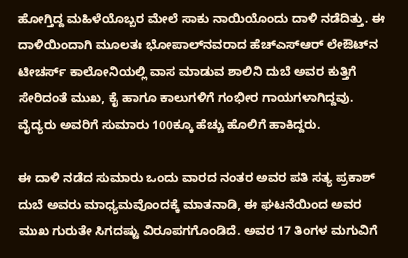ಹೋಗ್ತಿದ್ದ ಮಹಿಳೆಯೊಬ್ಬರ ಮೇಲೆ ಸಾಕು ನಾಯಿಯೊಂದು ದಾಳಿ ನಡೆದಿತ್ತು. ಈ ದಾಳಿಯಿಂದಾಗಿ ಮೂಲತಃ ಭೋಪಾಲ್‌ನವರಾದ ಹೆಚ್‌ಎಸ್‌ಆರ್ ಲೇಔಟ್‌ನ ಟೀಚರ್ಸ್ ಕಾಲೋನಿಯಲ್ಲಿ ವಾಸ ಮಾಡುವ ಶಾಲಿನಿ ದುಬೆ ಅವರ ಕುತ್ತಿಗೆ ಸೇರಿದಂತೆ ಮುಖ, ಕೈ ಹಾಗೂ ಕಾಲುಗಳಿಗೆ ಗಂಭೀರ ಗಾಯಗಳಾಗಿದ್ದವು. ವೈದ್ಯರು ಅವರಿಗೆ ಸುಮಾರು 100ಕ್ಕೂ ಹೆಚ್ಚು ಹೊಲಿಗೆ ಹಾಕಿದ್ದರು.

ಈ ದಾಳಿ ನಡೆದ ಸುಮಾರು ಒಂದು ವಾರದ ನಂತರ ಅವರ ಪತಿ ಸತ್ಯ ಪ್ರಕಾಶ್ ದುಬೆ ಅವರು ಮಾಧ್ಯಮವೊಂದಕ್ಕೆ ಮಾತನಾಡಿ, ಈ ಘಟನೆಯಿಂದ ಅವರ ಮುಖ ಗುರುತೇ ಸಿಗದಷ್ಟು ವಿರೂಪಗಗೊಂಡಿದೆ. ಅವರ 17 ತಿಂಗಳ ಮಗುವಿಗೆ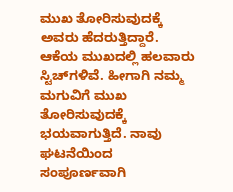ಮುಖ ತೋರಿಸುವುದಕ್ಕೆ ಅವರು ಹೆದರುತ್ತಿದ್ದಾರೆ. ಆಕೆಯ ಮುಖದಲ್ಲಿ ಹಲವಾರು ಸ್ಟಿಚ್‌ಗಳಿವೆ. ಹೀಗಾಗಿ ನಮ್ಮ ಮಗುವಿಗೆ ಮುಖ ತೋರಿಸುವುದಕ್ಕೆ ಭಯವಾಗುತ್ತಿದೆ. ನಾವು ಘಟನೆಯಿಂದ ಸಂಪೂರ್ಣವಾಗಿ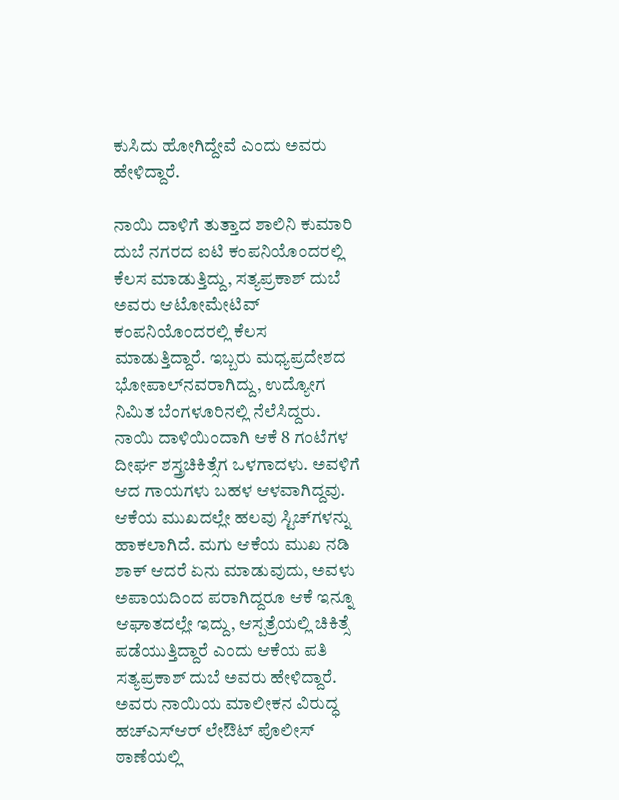ಕುಸಿದು ಹೋಗಿದ್ದೇವೆ ಎಂದು ಅವರು ಹೇಳಿದ್ದಾರೆ.

ನಾಯಿ ದಾಳಿಗೆ ತುತ್ತಾದ ಶಾಲಿನಿ ಕುಮಾರಿ ದುಬೆ ನಗರದ ಐಟಿ ಕಂಪನಿಯೊಂದರಲ್ಲಿ ಕೆಲಸ ಮಾಡುತ್ತಿದ್ದು, ಸತ್ಯಪ್ರಕಾಶ್ ದುಬೆ ಅವರು ಆಟೋಮೇಟಿವ್ ಕಂಪನಿಯೊಂದರಲ್ಲಿ ಕೆಲಸ ಮಾಡುತ್ತಿದ್ದಾರೆ. ಇಬ್ಬರು ಮಧ್ಯಪ್ರದೇಶದ ಭೋಪಾಲ್‌ನವರಾಗಿದ್ದು, ಉದ್ಯೋಗ ನಿಮಿತ ಬೆಂಗಳೂರಿನಲ್ಲಿ ನೆಲೆಸಿದ್ದರು. ನಾಯಿ ದಾಳಿಯಿಂದಾಗಿ ಆಕೆ 8 ಗಂಟೆಗಳ ದೀರ್ಘ ಶಸ್ತ್ರಚಿಕಿತ್ಸೆಗ ಒಳಗಾದಳು. ಅವಳಿಗೆ ಆದ ಗಾಯಗಳು ಬಹಳ ಆಳವಾಗಿದ್ದವು. ಆಕೆಯ ಮುಖದಲ್ಲೇ ಹಲವು ಸ್ಟಿಚ್‌ಗಳನ್ನು ಹಾಕಲಾಗಿದೆ. ಮಗು ಆಕೆಯ ಮುಖ ನಡಿ ಶಾಕ್ ಆದರೆ ಏನು ಮಾಡುವುದು, ಅವಳು ಅಪಾಯದಿಂದ ಪರಾಗಿದ್ದರೂ ಆಕೆ ಇನ್ನೂ ಆಘಾತದಲ್ಲೇ ಇದ್ದು, ಆಸ್ಪತ್ರೆಯಲ್ಲಿ ಚಿಕಿತ್ಸೆ ಪಡೆಯುತ್ತಿದ್ದಾರೆ ಎಂದು ಆಕೆಯ ಪತಿ ಸತ್ಯಪ್ರಕಾಶ್ ದುಬೆ ಅವರು ಹೇಳಿದ್ದಾರೆ. ಅವರು ನಾಯಿಯ ಮಾಲೀಕನ ವಿರುದ್ಧ ಹಚ್‌ಎಸ್‌ಆರ್ ಲೇಔಟ್‌ ಪೊಲೀಸ್ ಠಾಣೆಯಲ್ಲಿ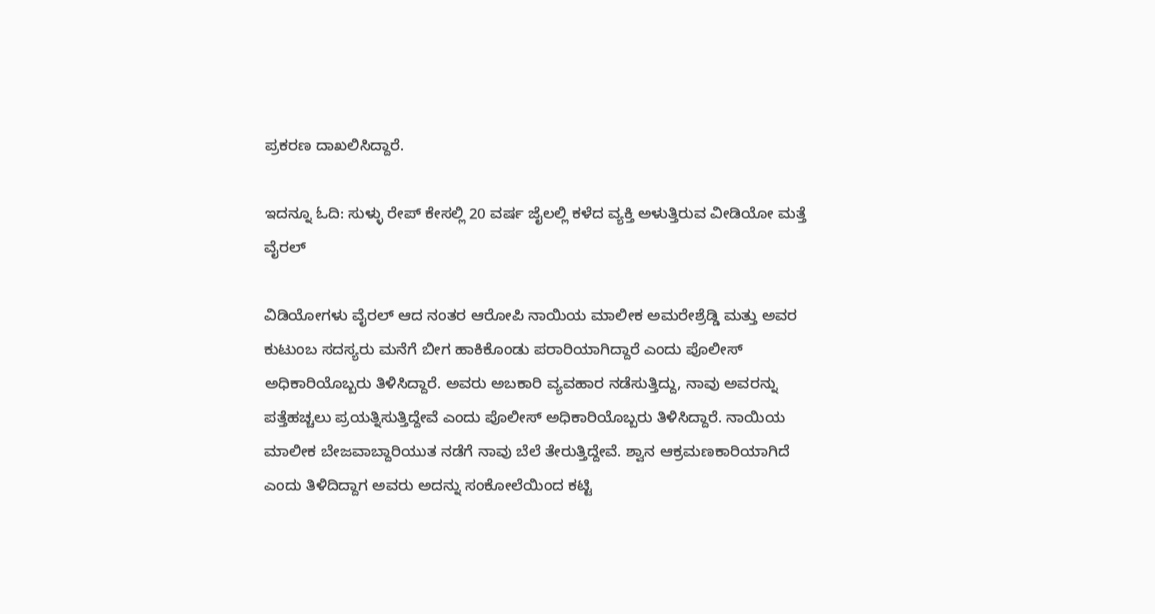ಪ್ರಕರಣ ದಾಖಲಿಸಿದ್ದಾರೆ.

ಇದನ್ನೂ ಓದಿ: ಸುಳ್ಳು ರೇಪ್ ಕೇಸಲ್ಲಿ 20 ವರ್ಷ ಜೈಲಲ್ಲಿ ಕಳೆದ ವ್ಯಕ್ತಿ ಅಳುತ್ತಿರುವ ವೀಡಿಯೋ ಮತ್ತೆ ವೈರಲ್

ವಿಡಿಯೋಗಳು ವೈರಲ್ ಆದ ನಂತರ ಆರೋಪಿ ನಾಯಿಯ ಮಾಲೀಕ ಅಮರೇಶ್ರೆಡ್ಡಿ ಮತ್ತು ಅವರ ಕುಟುಂಬ ಸದಸ್ಯರು ಮನೆಗೆ ಬೀಗ ಹಾಕಿಕೊಂಡು ಪರಾರಿಯಾಗಿದ್ದಾರೆ ಎಂದು ಪೊಲೀಸ್ ಅಧಿಕಾರಿಯೊಬ್ಬರು ತಿಳಿಸಿದ್ದಾರೆ. ಅವರು ಅಬಕಾರಿ ವ್ಯವಹಾರ ನಡೆಸುತ್ತಿದ್ದು, ನಾವು ಅವರನ್ನು ಪತ್ತೆಹಚ್ಚಲು ಪ್ರಯತ್ನಿಸುತ್ತಿದ್ದೇವೆ ಎಂದು ಪೊಲೀಸ್ ಅಧಿಕಾರಿಯೊಬ್ಬರು ತಿಳಿಸಿದ್ದಾರೆ. ನಾಯಿಯ ಮಾಲೀಕ ಬೇಜವಾಬ್ದಾರಿಯುತ ನಡೆಗೆ ನಾವು ಬೆಲೆ ತೇರುತ್ತಿದ್ದೇವೆ. ಶ್ವಾನ ಆಕ್ರಮಣಕಾರಿಯಾಗಿದೆ ಎಂದು ತಿಳಿದಿದ್ದಾಗ ಅವರು ಅದನ್ನು ಸಂಕೋಲೆಯಿಂದ ಕಟ್ಟಿ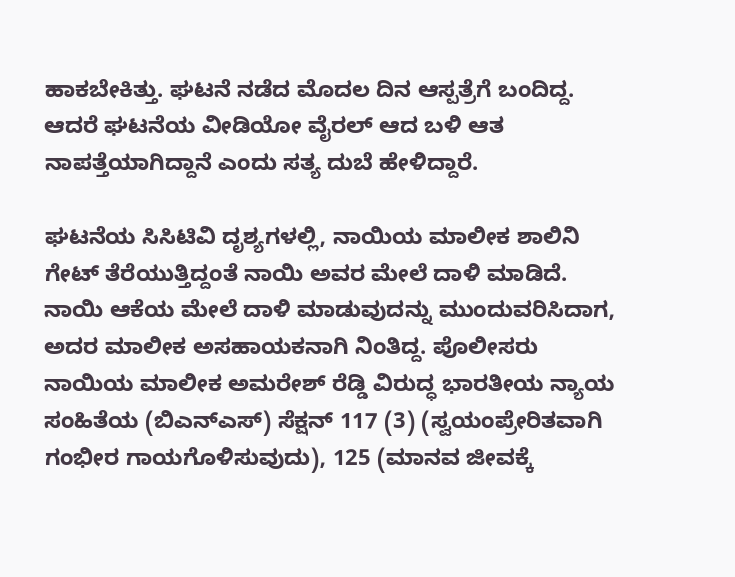ಹಾಕಬೇಕಿತ್ತು. ಘಟನೆ ನಡೆದ ಮೊದಲ ದಿನ ಆಸ್ಪತ್ರೆಗೆ ಬಂದಿದ್ದ. ಆದರೆ ಘಟನೆಯ ವೀಡಿಯೋ ವೈರಲ್ ಆದ ಬಳಿ ಆತ ನಾಪತ್ತೆಯಾಗಿದ್ದಾನೆ ಎಂದು ಸತ್ಯ ದುಬೆ ಹೇಳಿದ್ದಾರೆ.

ಘಟನೆಯ ಸಿಸಿಟಿವಿ ದೃಶ್ಯಗಳಲ್ಲಿ, ನಾಯಿಯ ಮಾಲೀಕ ಶಾಲಿನಿ ಗೇಟ್ ತೆರೆಯುತ್ತಿದ್ದಂತೆ ನಾಯಿ ಅವರ ಮೇಲೆ ದಾಳಿ ಮಾಡಿದೆ. ನಾಯಿ ಆಕೆಯ ಮೇಲೆ ದಾಳಿ ಮಾಡುವುದನ್ನು ಮುಂದುವರಿಸಿದಾಗ, ಅದರ ಮಾಲೀಕ ಅಸಹಾಯಕನಾಗಿ ನಿಂತಿದ್ದ. ಪೊಲೀಸರು ನಾಯಿಯ ಮಾಲೀಕ ಅಮರೇಶ್ ರೆಡ್ಡಿ ವಿರುದ್ಧ ಭಾರತೀಯ ನ್ಯಾಯ ಸಂಹಿತೆಯ (ಬಿಎನ್‌ಎಸ್) ಸೆಕ್ಷನ್ 117 (3) (ಸ್ವಯಂಪ್ರೇರಿತವಾಗಿ ಗಂಭೀರ ಗಾಯಗೊಳಿಸುವುದು), 125 (ಮಾನವ ಜೀವಕ್ಕೆ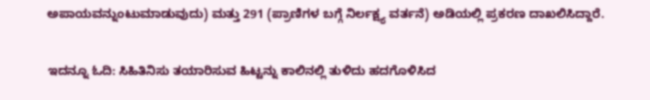ಅಪಾಯವನ್ನುಂಟುಮಾಡುವುದು) ಮತ್ತು 291 (ಪ್ರಾಣಿಗಳ ಬಗ್ಗೆ ನಿರ್ಲಕ್ಷ್ಯ ವರ್ತನೆ) ಅಡಿಯಲ್ಲಿ ಪ್ರಕರಣ ದಾಖಲಿಸಿದ್ದಾರೆ.

ಇದನ್ನೂ ಓದಿ: ಸಿಹಿತಿನಿಸು ತಯಾರಿಸುವ ಹಿಟ್ಟನ್ನು ಕಾಲಿನಲ್ಲಿ ತುಳಿದು ಹದಗೊಳಿಸಿದ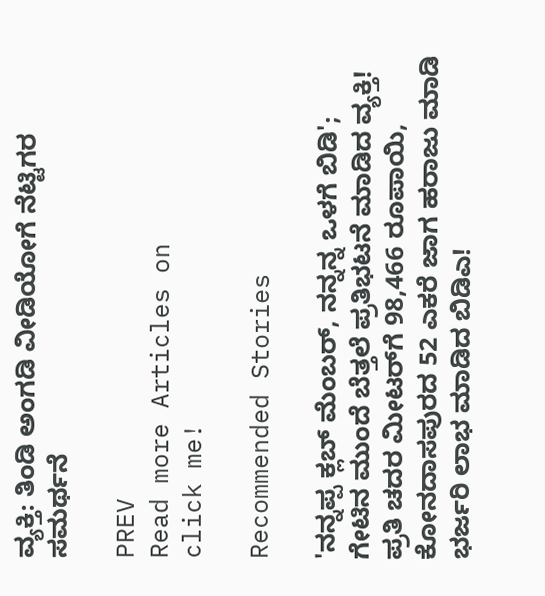ವ್ಯಕ್ತಿ: ತಿಂಡಿ ಅಂಗಡಿ ವೀಡಿಯೋಗೆ ನೆಟ್ಟಿಗರ ಸಮರ್ಥನೆ

PREV
Read more Articles on
click me!

Recommended Stories

'ನನ್ನಪ್ಪ ಕ್ಲಬ್ ಮೆಂಬರ್, ನನ್ನನ್ನ ಒಳಗೆ ಬಿಡಿ'; ಗೇಟಿನ ಮುಂದೆ ಬೆತ್ತಲೆ ಪ್ರತಿಭಟನೆ ಮಾಡಿದ ವ್ಯಕ್ತಿ!
ಪ್ರತಿ ಚದರ ಮೀಟರ್‌ಗೆ 98,466 ರೂಪಾಯಿ, ಕೋನದಾಸಪುರದ 52 ಎಕರೆ ಜಾಗ ಹರಾಜು ಮಾಡಿ ಭರ್ಜರಿ ಲಾಭ ಮಾಡಿದ ಬಿಡಿಎ!